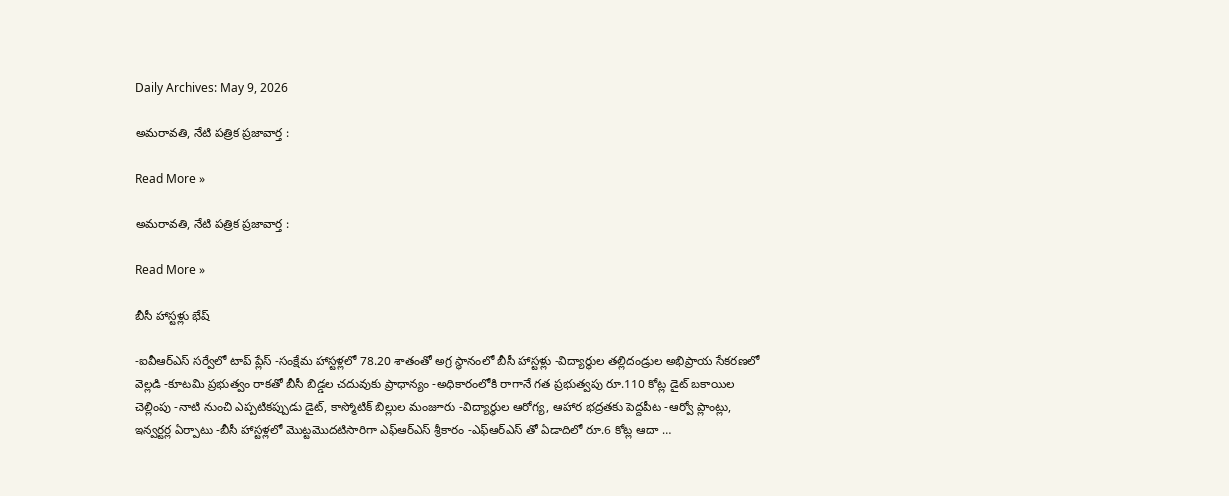Daily Archives: May 9, 2026

అమ‌రావ‌తి, నేటి పత్రిక ప్రజావార్త :

Read More »

అమ‌రావ‌తి, నేటి పత్రిక ప్రజావార్త :

Read More »

బీసీ హాస్టళ్లు భేష్

-ఐవీఆర్ఎస్ సర్వేలో టాప్ ప్లేస్ -సంక్షేమ హాస్టళ్లలో 78.20 శాతంతో అగ్ర స్థానంలో బీసీ హాస్టళ్లు -విద్యార్థుల తల్లిదండ్రుల అభిప్రాయ సేకరణలో వెల్లడి -కూటమి ప్రభుత్వం రాకతో బీసీ బిడ్డల చదువుకు ప్రాధాన్యం -అధికారంలోకి రాగానే గత ప్రభుత్వపు రూ.110 కోట్ల డైట్ బకాయిల చెల్లింపు -నాటి నుంచి ఎప్పటికప్పుడు డైట్, కాస్మోటిక్ బిల్లుల మంజూరు -విద్యార్థుల ఆరోగ్య, ఆహార భద్రతకు పెద్దపీట -ఆర్వో ప్లాంట్లు, ఇన్వర్టర్ల ఏర్పాటు -బీసీ హాస్టళ్లలో మొట్టమొదటిసారిగా ఎఫ్ఆర్ఎస్ శ్రీకారం -ఎఫ్ఆర్ఎస్ తో ఏడాదిలో రూ.6 కోట్ల ఆదా …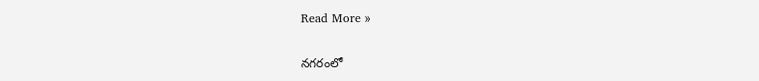Read More »

నగరంలో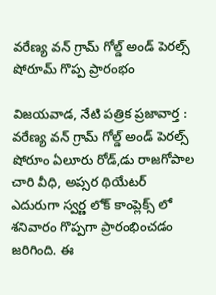వరేణ్య వన్ గ్రామ్ గోల్డ్ అండ్ పెరల్స్ షోరూమ్ గొప్ప ప్రారంభం

విజయవాడ, నేటి పత్రిక ప్రజావార్త : వరేణ్య వన్ గ్రామ్ గోల్డ్ అండ్ పెరల్స్ షోరూం ఏలూరు రోడ్,డు రాజగోపాల చారి వీధి, అప్సర థియేటర్ ఎదురుగా స్వర్ణ లోక్ కాంప్లెక్స్ లో శనివారం గొప్పగా ప్రారంభించడం జరిగింది. ఈ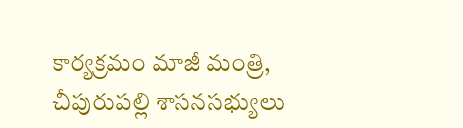కార్యక్రమం మాజీ మంత్రి, చీపురుపల్లి శాసనసభ్యులు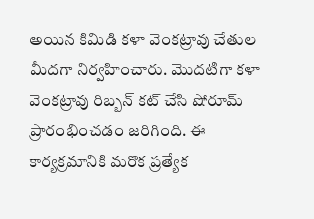అయిన కిమిడి కళా వెంకట్రావు చేతుల మీదగా నిర్వహించారు. మొదటిగా కళా వెంకట్రావు రిబ్బన్ కట్ చేసి షోరూమ్ ప్రారంభించడం జరిగింది. ఈ కార్యక్రమానికి మరొక ప్రత్యేక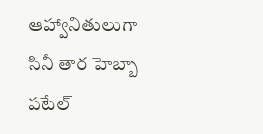ఆహ్వానితులుగా సినీ తార హెబ్బా పటేల్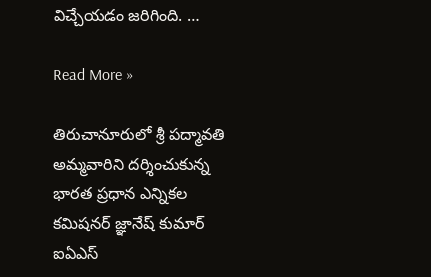విచ్చేయడం జరిగింది. …

Read More »

తిరుచానూరులో శ్రీ పద్మావతి అమ్మవారిని దర్శించుకున్న భారత ప్రధాన ఎన్నికల కమిషనర్ జ్ఞానేష్ కుమార్ ఐఏఎస్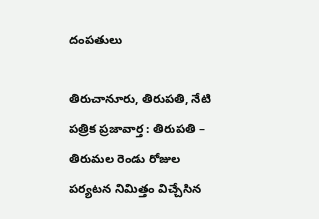దంపతులు

తిరుచానూరు, తిరుపతి, నేటి పత్రిక ప్రజావార్త : తిరుపతి – తిరుమల రెండు రోజుల పర్యటన నిమిత్తం విచ్చేసిన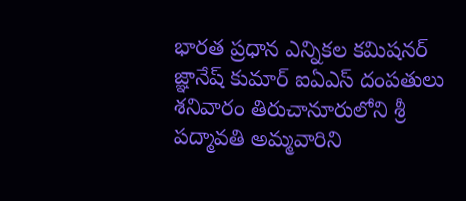భారత ప్రధాన ఎన్నికల కమిషనర్  జ్ఞానేష్ కుమార్ ఐఏఎస్ దంపతులు శనివారం తిరుచానూరులోని శ్రీ పద్మావతి అమ్మవారిని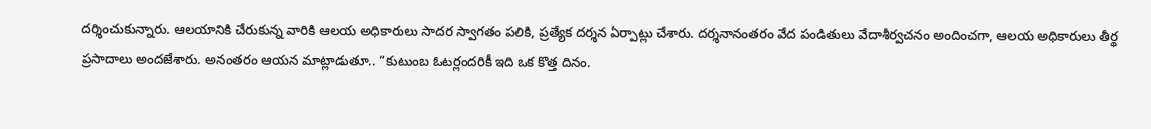దర్శించుకున్నారు. ఆలయానికి చేరుకున్న వారికి ఆలయ అధికారులు సాదర స్వాగతం పలికి, ప్రత్యేక దర్శన ఏర్పాట్లు చేశారు. దర్శనానంతరం వేద పండితులు వేదాశీర్వచనం అందించగా, ఆలయ అధికారులు తీర్థ ప్రసాదాలు అందజేశారు. అనంతరం ఆయన మాట్లాడుతూ.. “కుటుంబ ఓటర్లందరికీ ఇది ఒక కొత్త దినం.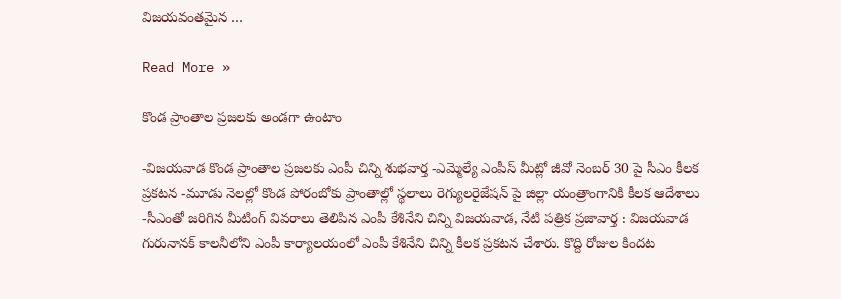విజయవంతమైన …

Read More »

కొండ ప్రాంతాల ప్రజలకు అండగా ఉంటాం

-విజయవాడ కొండ ప్రాంతాల ప్రజలకు ఎంపీ చిన్ని శుభవార్త -ఎమ్మెల్యే ఎంపీస్ మీట్లో జీవో నెంబర్ 30 పై సీఎం కీలక ప్రకటన -మూడు నెలల్లో కొండ పోరంబోకు ప్రాంతాల్లో స్థలాలు రెగ్యులరైజేషన్ పై జిల్లా యంత్రాంగానికి కీలక ఆదేశాలు -సీఎంతో జరిగిన మీటింగ్ వివరాలు తెలిపిన ఎంపీ కేశినేని చిన్ని విజయవాడ, నేటి పత్రిక ప్రజావార్త : విజయవాడ గురునానక్ కాలనీలోని ఎంపీ కార్యాలయంలో ఎంపీ కేశినేని చిన్ని కీలక ప్రకటన చేశారు. కొద్ది రోజుల కిందట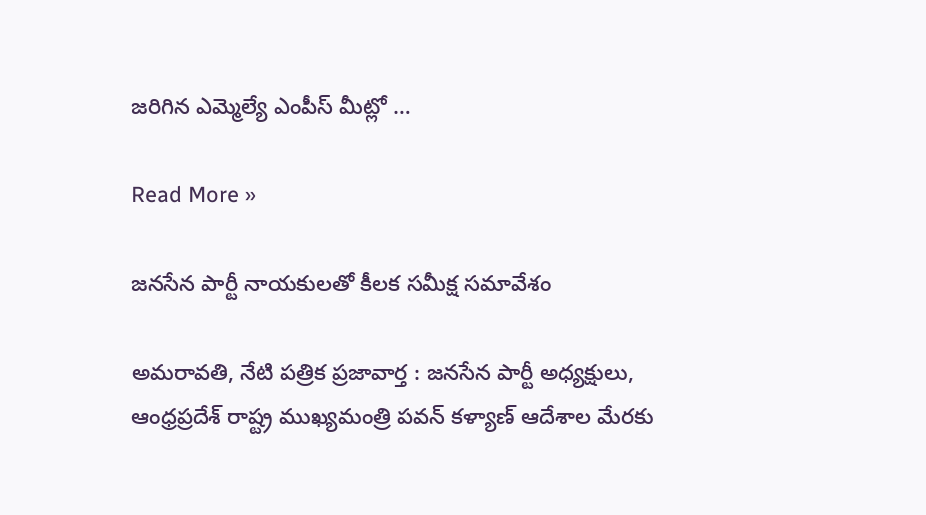జరిగిన ఎమ్మెల్యే ఎంపీస్ మీట్లో …

Read More »

జనసేన పార్టీ నాయకులతో కీలక సమీక్ష సమావేశం

అమ‌రావ‌తి, నేటి పత్రిక ప్రజావార్త : జనసేన పార్టీ అధ్యక్షులు, ఆంధ్రప్రదేశ్ రాష్ట్ర ముఖ్యమంత్రి పవన్ కళ్యాణ్ ఆదేశాల మేరకు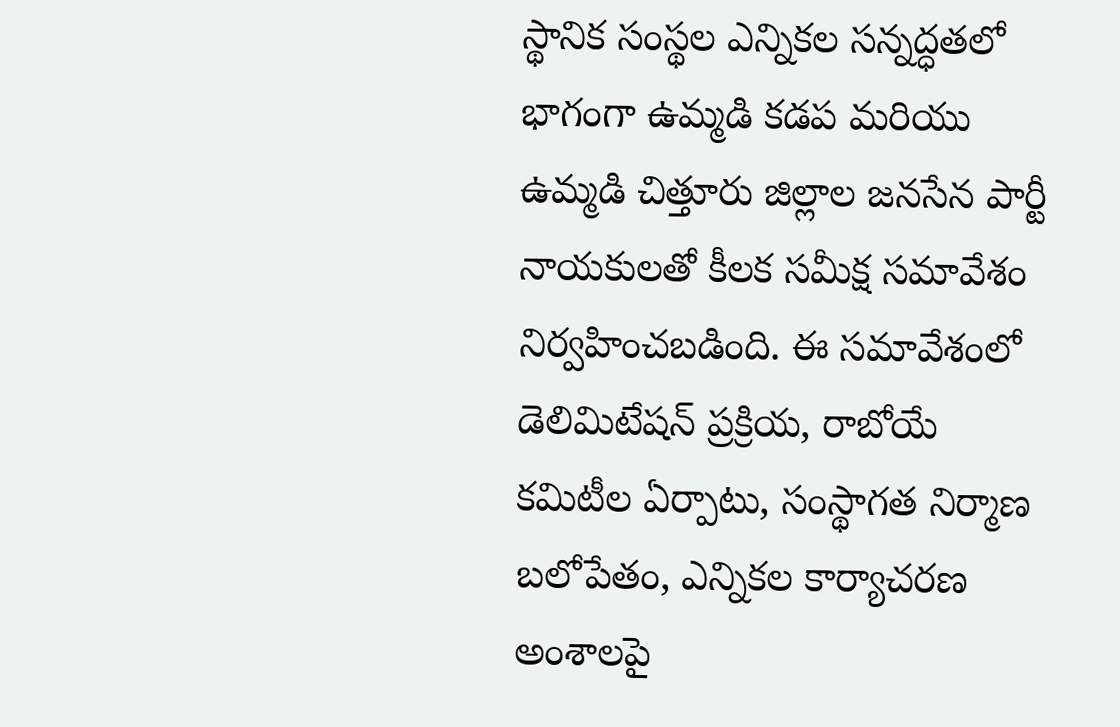స్థానిక సంస్థల ఎన్నికల సన్నద్ధతలో భాగంగా ఉమ్మడి కడప మరియు ఉమ్మడి చిత్తూరు జిల్లాల జనసేన పార్టీ నాయకులతో కీలక సమీక్ష సమావేశం నిర్వహించబడింది. ఈ సమావేశంలో డెలిమిటేషన్ ప్రక్రియ, రాబోయే కమిటీల ఏర్పాటు, సంస్థాగత నిర్మాణ బలోపేతం, ఎన్నికల కార్యాచరణ అంశాలపై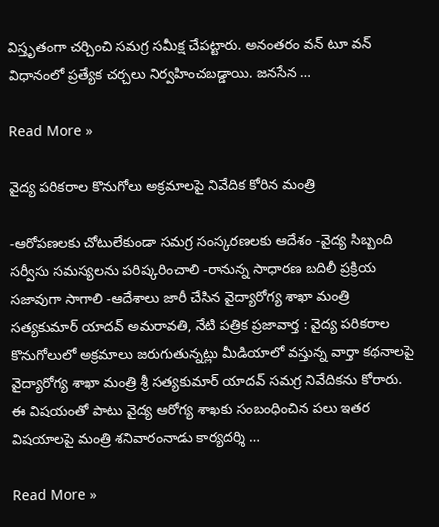విస్తృతంగా చర్చించి సమగ్ర సమీక్ష చేపట్టారు. అనంతరం వన్ టూ వన్ విధానంలో ప్రత్యేక చర్చలు నిర్వహించబడ్డాయి. జనసేన …

Read More »

వైద్య ప‌రిక‌రాల కొనుగోలు అక్ర‌మాల‌పై నివేదిక కోరిన మంత్రి

-ఆరోప‌ణ‌ల‌కు చోటులేకుండా స‌మ‌గ్ర సంస్క‌ర‌ణ‌ల‌కు ఆదేశం -వైద్య సిబ్బంది స‌ర్వీసు స‌మ‌స్య‌ల‌ను ప‌రిష్క‌రించాలి -రానున్న సాధార‌ణ బ‌దిలీ ప్ర‌క్రియ స‌జావుగా సాగాలి -ఆదేశాలు జారీ చేసిన వైద్యారోగ్య శాఖా మంత్రి స‌త్య‌కుమార్ యాద‌వ్ అమ‌రావ‌తి, నేటి పత్రిక ప్రజావార్త : వైద్య ప‌రిక‌రాల కొనుగోలులో అక్ర‌మాలు జ‌రుగుతున్న‌ట్లు మీడియాలో వ‌స్తున్న వార్తా క‌థ‌నాల‌పై వైద్యారోగ్య శాఖా మంత్రి శ్రీ స‌త్య‌కుమార్ యాద‌వ్ స‌మ‌గ్ర నివేదిక‌ను కోరారు. ఈ విష‌యంతో పాటు వైద్య ఆరోగ్య శాఖ‌కు సంబంధించిన ప‌లు ఇత‌ర విష‌యాల‌పై మంత్రి శ‌నివారంనాడు కార్య‌ద‌ర్శి …

Read More »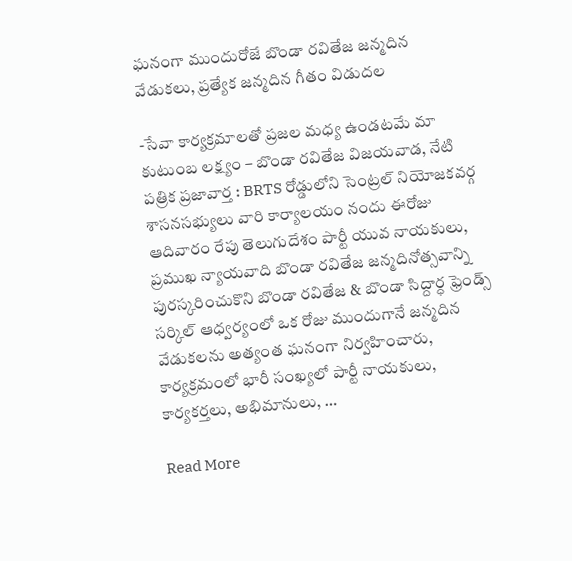ఘనంగా ముందురోజే బొండా రవితేజ జన్మదిన వేడుకలు, ప్రత్యేక జన్మదిన గీతం విడుదల

-సేవా కార్యక్రమాలతో ప్రజల మధ్య ఉండటమే మా కుటుంబ లక్ష్యం – బొండా రవితేజ విజయవాడ, నేటి పత్రిక ప్రజావార్త : BRTS రోడ్డులోని సెంట్రల్ నియోజకవర్గ శాసనసభ్యులు వారి కార్యాలయం నందు ఈరోజు ఆదివారం రేపు తెలుగుదేశం పార్టీ యువ నాయకులు, ప్రముఖ న్యాయవాది బొండా రవితేజ జన్మదినోత్సవాన్ని పురస్కరించుకొని బొండా రవితేజ & బొండా సిద్దార్ధ ఫ్రెండ్స్ సర్కిల్ ఆధ్వర్యంలో ఒక రోజు ముందుగానే జన్మదిన వేడుకలను అత్యంత ఘనంగా నిర్వహించారు, కార్యక్రమంలో భారీ సంఖ్యలో పార్టీ నాయకులు, కార్యకర్తలు, అభిమానులు, …

Read More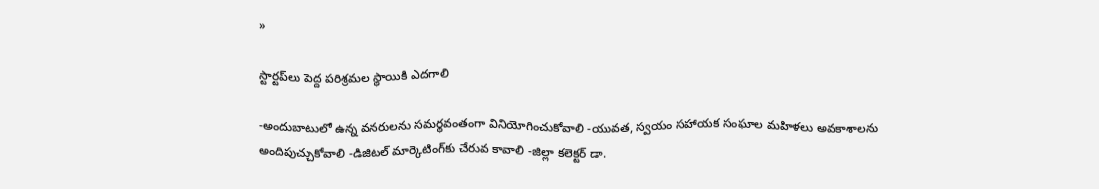»

స్టార్టప్‌లు పెద్ద పరిశ్రమల స్థాయికి ఎదగాలి

-అందుబాటులో ఉన్న వనరులను సమర్థవంతంగా వినియోగించుకోవాలి -యువత, స్వయం సహాయక సంఘాల మహిళలు అవకాశాలను అందిపుచ్చుకోవాలి -డిజిటల్ మార్కెటింగ్‌కు చేరువ కావాలి -జిల్లా కలెక్టర్ డా.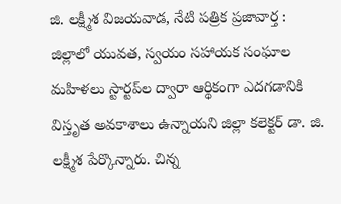జి. లక్ష్మీశ విజయవాడ, నేటి పత్రిక ప్రజావార్త : జిల్లాలో యువత, స్వయం సహాయక సంఘాల మహిళలు స్టార్టప్‌ల ద్వారా ఆర్థికంగా ఎదగడానికి విస్తృత అవకాశాలు ఉన్నాయని జిల్లా కలెక్టర్ డా. జి. లక్ష్మీశ పేర్కొన్నారు. చిన్న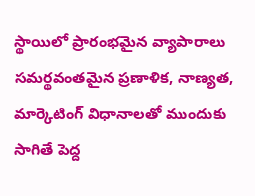స్థాయిలో ప్రారంభమైన వ్యాపారాలు సమర్థవంతమైన ప్రణాళిక, నాణ్యత, మార్కెటింగ్ విధానాలతో ముందుకు సాగితే పెద్ద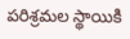పరిశ్రమల స్థాయికి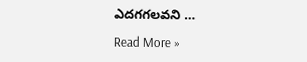ఎదగగలవని …

Read More »